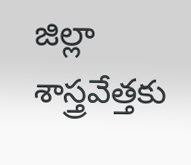జిల్లా శాస్త్రవేత్తకు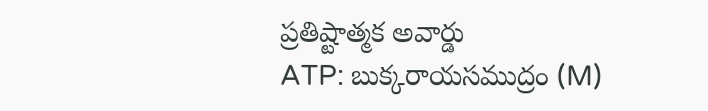ప్రతిష్టాత్మక అవార్డు
ATP: బుక్కరాయసముద్రం (M)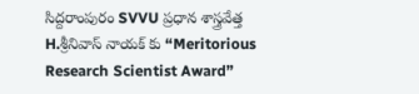సిద్దరాంపురం SVVU ప్రధాన శాస్త్రవేత్త H.శ్రీనివాస్ నాయక్ కు “Meritorious Research Scientist Award”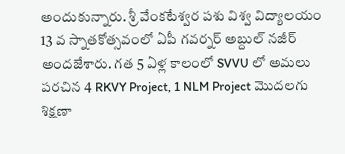అందుకున్నారు. శ్రీ వేంకటేశ్వర పశు విశ్వ విద్యాలయం 13 వ స్నాతకోత్సవంలో ఏపీ గవర్నర్ అబ్దుల్ నజీర్ అందజేశారు. గత 5 ఏళ్ల కాలంలో SVVU లో అమలు పరచిన 4 RKVY Project, 1 NLM Project మొదలగు శిక్షణా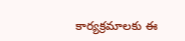కార్యక్రమాలకు ఈ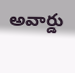అవార్డు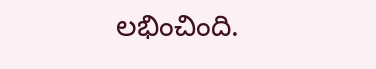లభించింది.